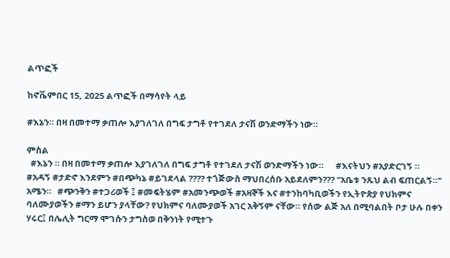ልጥፎች

ከኖቬምበር 15, 2025 ልጥፎች በማሳየት ላይ

#እኔን። በዛ በመተማ ቃጠሎ እያገለገለ በግፍ ታግቶ የተገደለ ታናሽ ወንድማችን ነው።

ምስል
  #እኔን ። በዛ በመተማ ቃጠሎ እያገለገለ በግፍ ታግቶ የተገደለ ታናሽ ወንድማችን ነው።      #እናትህን #አያድርገኝ ። #አዳኝ #ታድኖ እንደምን #በጭካኔ #ይገደላል ???? ተጎጅውስ ማህበረሰቡ አይደለምን??? "አቤቱ ንጹህ ልብ ፍጠርልኝ።" አሜን።   #ጭንቅን #ተጋሪወች ፤ #መፍትሄም #አመንጭወች #አዛኞች እና #ተንከባካቢወችን የኢትዮጵያ የህክምና ባለሙያወችን #ማን ይሆን ያላቸው? የህክምና ባለሙያወች አገር አቅኝም ናቸው። የሰው ልጅ አለ በሚባልበት ቦታ ሁሉ በቀን ሃሩር፤ በሌሊት ግርማ ሞገሱን ታግስወ በቅንነት የሚተጉ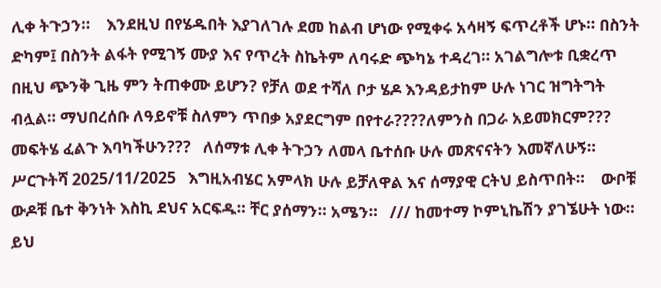ሊቀ ትጉኃን።    እንደዚህ በየሄዱበት እያገለገሉ ደመ ከልብ ሆነው የሚቀሩ አሳዛኝ ፍጥረቶች ሆኑ። በስንት ድካም፤ በስንት ልፋት የሚገኝ ሙያ እና የጥረት ስኬትም ለባሩድ ጭካኔ ተዳረገ። አገልግሎቱ ቢቋረጥ በዚህ ጭንቅ ጊዜ ምን ትጠቀሙ ይሆን? የቻለ ወደ ተሻለ ቦታ ሄዶ እንዳይታከም ሁሉ ነገር ዝግትግት ብሏል። ማህበረሰቡ ለዓይኖቹ ስለምን ጥበቃ አያደርግም በየተራ????ለምንስ በጋራ አይመክርም??? መፍትሄ ፈልጉ እባካችሁን???   ለሰማቱ ሊቀ ትጉኃን ለመላ ቤተሰቡ ሁሉ መጽናናትን እመኛለሁኝ።    ሥርጉትሻ 2025/11/2025   እግዚአብሄር አምላክ ሁሉ ይቻለዋል እና ሰማያዊ ርትህ ይስጥበት።    ውቦቹ ውዶቹ ቤተ ቅንነት እስኪ ደህና አርፍዱ። ቸር ያሰማን። አሜን።   /// ከመተማ ኮምኒኬሽን ያገኜሁት ነው። ይህ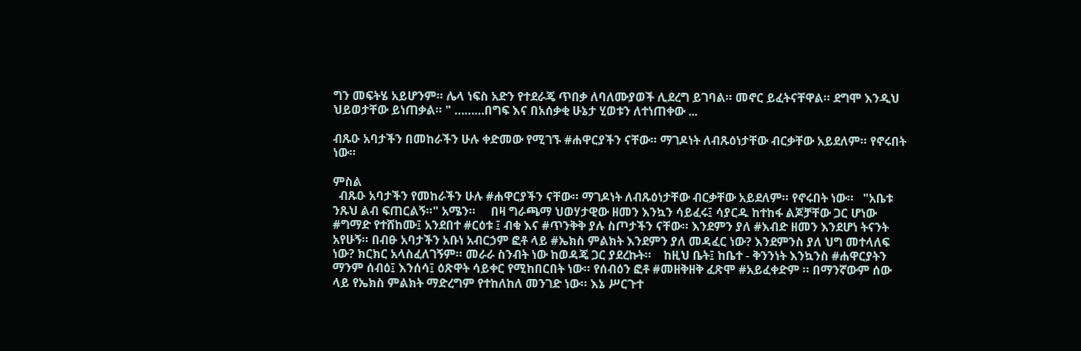ግን መፍትሄ አይሆንም። ሌላ ነፍስ አድን የተደራጄ ጥበቃ ለባለሙያወች ሊደረግ ይገባል። መኖር ይፈትናቸዋል። ደግሞ እንዲህ ህይወታቸው ይነጠቃል። " ………በግፍ እና በአሰቃቂ ሁኔታ ሂወቱን ለተነጠቀው ...

ብጹዑ አባታችን በመከራችን ሁሉ ቀድመው የሚገኙ #ሐዋርያችን ናቸው። ማገዶነት ለብጹዕነታቸው ብርቃቸው አይደለም። የኖሩበት ነው።

ምስል
  ብጹዑ አባታችን የመከራችን ሁሉ #ሐዋርያችን ናቸው። ማገዶነት ለብጹዕነታቸው ብርቃቸው አይደለም። የኖሩበት ነው።   "አቤቱ ንጹህ ልብ ፍጠርልኝ።" አሜን።     በዛ ግራጫማ ህወሃታዊው ዘመን እንኳን ሳይፈሩ፤ ሳያርዱ ከተከፋ ልጆቻቸው ጋር ሆነው #ግማድ የተሸከሙ፤ አንደበተ #ርዕቱ ፤ ብቁ እና #ጥንቅቅ ያሉ ስጦታችን ናቸው። እንደምን ያለ #እብድ ዘመን እንደሆነ ትናንት አየሁኝ። በብፁ አባታችን አቡነ አብርኃም ፎቶ ላይ #ኤክስ ምልክት እንደምን ያለ መዳፈር ነው? እንደምንስ ያለ ህግ መተላለፍ ነው? ክርክር አላስፈለገኝም። መራራ ስንብት ነው ከወዳጄ ጋር ያደረኩት።    ከዚህ ቤት፤ ከቤተ - ቅንንነት እንኳንስ #ሐዋርያትን ማንም ሰብዕ፤ እንሰሳ፤ ዕጽዋት ሳይቀር የሚከበርበት ነው። የሰብዕን ፎቶ #መዘቅዘቅ ፈጽሞ #አይፈቀድም ። በማንኛውም ሰው ላይ የኤክስ ምልክት ማድረግም የተከለከለ መንገድ ነው። እኔ ሥርጉተ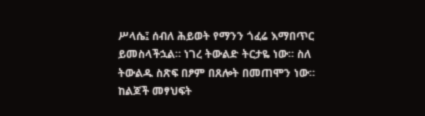ሥላሴ፤ ሰብለ ሕይወት የማንን ጎፈሬ እማበጥር ይመስላችኋል። ነገረ ትውልድ ትርታዬ ነው። ስለ ትውልዱ ስጽፍ በፆም በጸሎት በመጠሞን ነው። ከልጆች መፃህፍት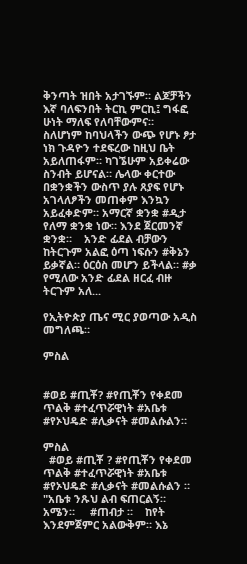ቅንጣት ዝበት አታገኙም። ልጆቻችን እኛ ባለፍንበት ትርኪ ምርኪ፤ ግፋፎ ሁነት ማለፍ የለባቸውምና።   ስለሆነም ከባህላችን ውጭ የሆኑ ፆታ ነክ ጉዳዮን ተደፍረው ከዚህ ቤት አይለጠፋም። ካገኜሁም አይቀሬው ስንብት ይሆናል። ሌላው ቀርተው በቋንቋችን ውስጥ ያሉ ጸያፍ የሆኑ አገላለፆችን መጠቀም እንኳን አይፈቀድም። አማርኛ ቋንቋ #ዲታ የለማ ቋንቋ ነው። እንደ ጀርመንኛ ቋንቋ።    አንድ ፊደል ብቻውን ከትርጉም አልፎ ዕጣ ነፍሱን #ቅኔን ይቃኛል። ዕርዕስ መሆን ይችላል። #ቃ የሚለው አንድ ፊደል ዘርፈ ብዙ ትርጉም አለ...

የኢትዮጵያ ጤና ሚር ያወጣው አዲስ መግለጫ።

ምስል


#ወይ #ጢቾ? #የጢቾን የቀደመ ጥልቅ #ተፈጥሯዊነት #አቤቱ #የኦህዴድ #ሊቃናት #መልሱልን።

ምስል
  #ወይ #ጢቾ ? #የጢቾን የቀደመ ጥልቅ #ተፈጥሯዊነት #አቤቱ #የኦህዴድ #ሊቃናት #መልሱልን ።   "አቤቱ ንጹህ ልብ ፍጠርልኝ። አሜን።     #ጠብታ ።    ከየት እንደምጀምር አልውቅም። እኔ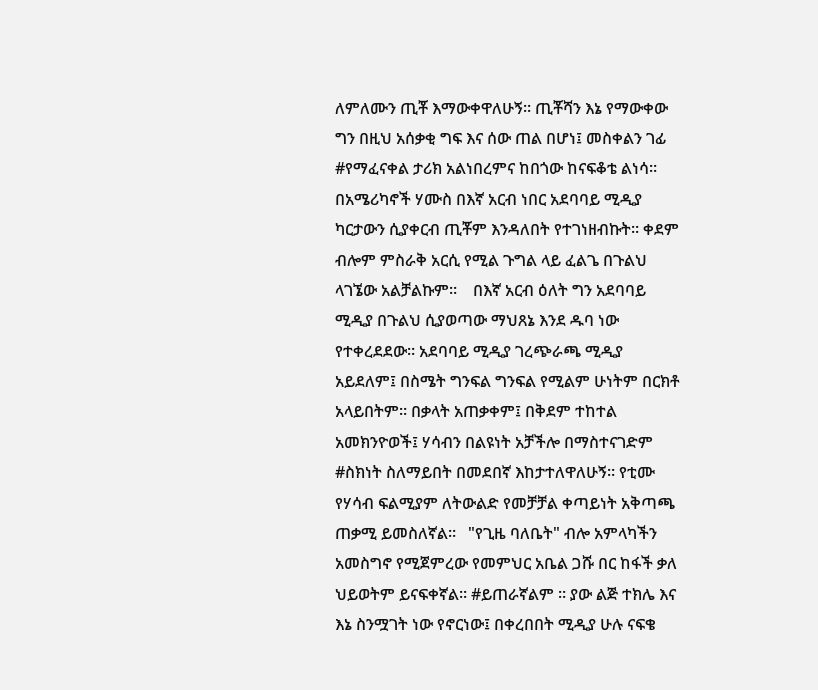ለምለሙን ጢቾ እማውቀዋለሁኝ። ጢቾሻን እኔ የማውቀው ግን በዚህ አሰቃቂ ግፍ እና ሰው ጠል በሆነ፤ መስቀልን ገፊ #የማፈናቀል ታሪክ አልነበረምና ከበጎው ከናፍቆቴ ልነሳ። በአሜሪካኖች ሃሙስ በእኛ አርብ ነበር አደባባይ ሚዲያ ካርታውን ሲያቀርብ ጢቾም እንዳለበት የተገነዘብኩት። ቀደም ብሎም ምስራቅ አርሲ የሚል ጉግል ላይ ፈልጌ በጉልህ ላገኜው አልቻልኩም።    በእኛ አርብ ዕለት ግን አደባባይ ሚዲያ በጉልህ ሲያወጣው ማህጸኔ እንደ ዱባ ነው የተቀረደደው። አደባባይ ሚዲያ ገረጭራጫ ሚዲያ አይደለም፤ በስሜት ግንፍል ግንፍል የሚልም ሁነትም በርክቶ አላይበትም። በቃላት አጠቃቀም፤ በቅደም ተከተል አመክንዮወች፤ ሃሳብን በልዩነት አቻችሎ በማስተናገድም #ስክነት ስለማይበት በመደበኛ እከታተለዋለሁኝ። የቲሙ የሃሳብ ፍልሚያም ለትውልድ የመቻቻል ቀጣይነት አቅጣጫ ጠቃሚ ይመስለኛል።   "የጊዜ ባለቤት" ብሎ አምላካችን አመስግኖ የሚጀምረው የመምህር አቤል ጋሹ በር ከፋች ቃለ ህይወትም ይናፍቀኛል። #ይጠራኛልም ። ያው ልጅ ተክሌ እና እኔ ስንሟገት ነው የኖርነው፤ በቀረበበት ሚዲያ ሁሉ ናፍቄ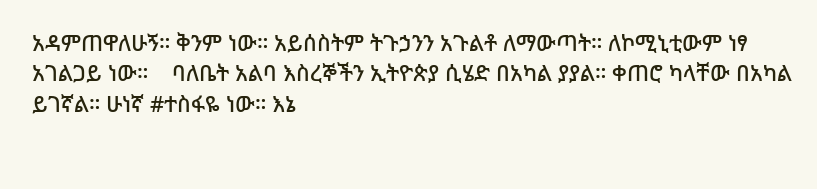አዳምጠዋለሁኝ። ቅንም ነው። አይሰስትም ትጉኃንን አጉልቶ ለማውጣት። ለኮሚኒቲውም ነፃ አገልጋይ ነው።    ባለቤት አልባ እስረኞችን ኢትዮጵያ ሲሄድ በአካል ያያል። ቀጠሮ ካላቸው በአካል ይገኛል። ሁነኛ #ተስፋዬ ነው። እኔ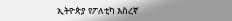ኢትዮጵያ የፖለቲካ እስረኛ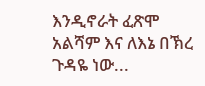እንዲኖራት ፈጽሞ አልሻም እና ለእኔ በኽረ ጉዳዬ ነው...